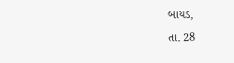બાયડ,
તા. 28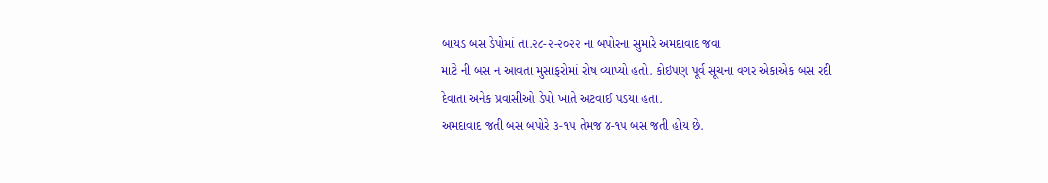બાયડ બસ ડેપોમાં તા.૨૮-૨-૨૦૨૨ ના બપોરના સુમારે અમદાવાદ જવા
માટે ની બસ ન આવતા મુસાફરોમાં રોષ વ્યાપ્યો હતો. કોઇપણ પૂર્વ સૂચના વગર એકાએક બસ રદી
દેવાતા અનેક પ્રવાસીઓ ડેપો ખાતે અટવાઈ પડયા હતા.
અમદાવાદ જતી બસ બપોરે ૩-૧૫ તેમજ ૪-૧૫ બસ જતી હોય છે.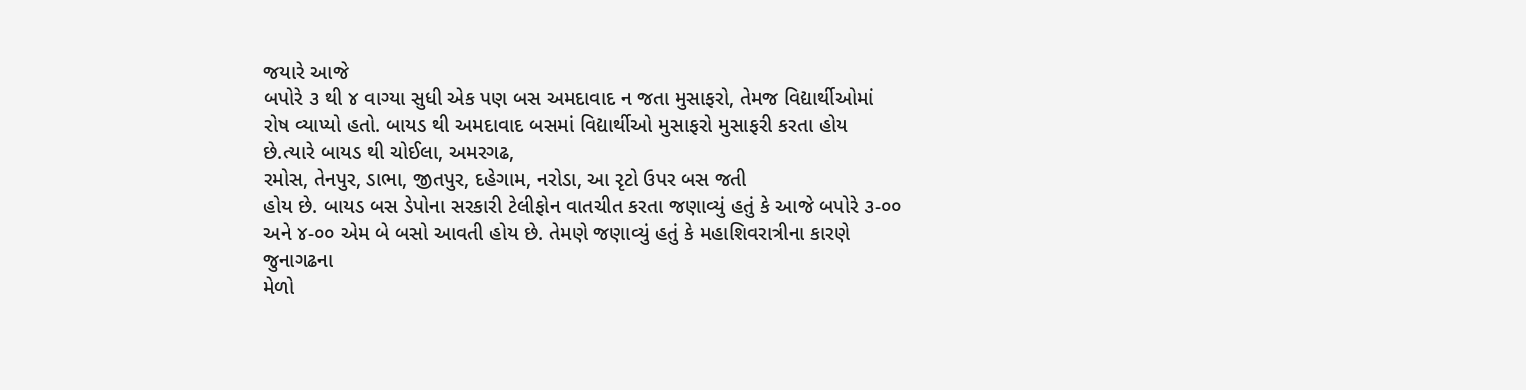જયારે આજે
બપોરે ૩ થી ૪ વાગ્યા સુધી એક પણ બસ અમદાવાદ ન જતા મુસાફરો, તેમજ વિદ્યાર્થીઓમાં
રોષ વ્યાપ્યો હતો. બાયડ થી અમદાવાદ બસમાં વિદ્યાર્થીઓ મુસાફરો મુસાફરી કરતા હોય છે.ત્યારે બાયડ થી ચોઈલા, અમરગઢ,
રમોસ, તેનપુર, ડાભા, જીતપુર, દહેગામ, નરોડા, આ રૃટો ઉપર બસ જતી
હોય છે. બાયડ બસ ડેપોના સરકારી ટેલીફોન વાતચીત કરતા જણાવ્યું હતું કે આજે બપોરે ૩-૦૦
અને ૪-૦૦ એમ બે બસો આવતી હોય છે. તેમણે જણાવ્યું હતું કે મહાશિવરાત્રીના કારણે જુનાગઢના
મેળો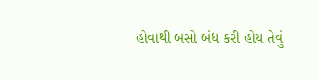હોવાથી બસો બંધ કરી હોય તેવું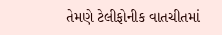તેમણે ટેલીફોનીક વાતચીતમાં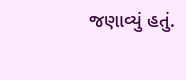જણાવ્યું હતું.